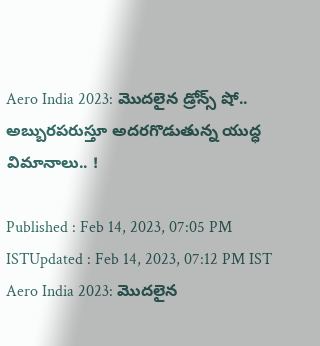Aero India 2023: మొదలైన డ్రోన్స్ షో.. అబ్బుర‌ప‌రుస్తూ అద‌ర‌గొడుతున్న యుద్ధ విమానాలు.. !

Published : Feb 14, 2023, 07:05 PM ISTUpdated : Feb 14, 2023, 07:12 PM IST
Aero India 2023: మొదలైన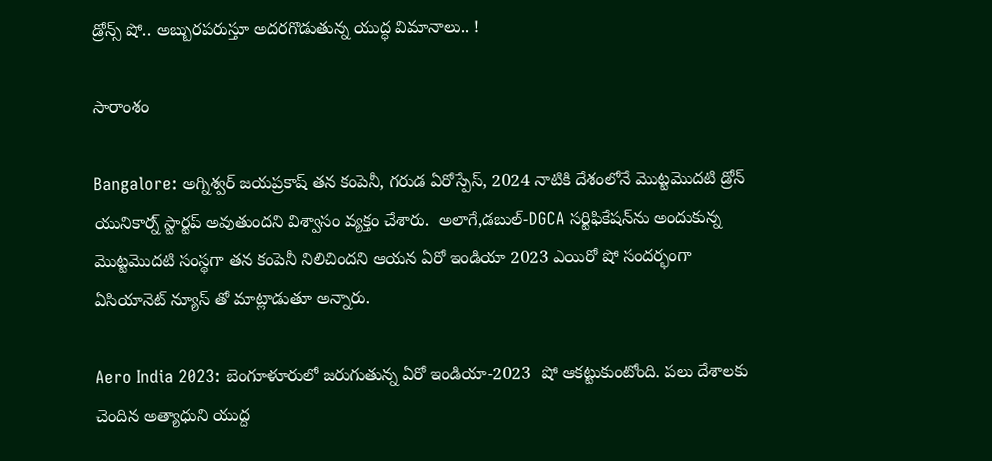డ్రోన్స్ షో.. అబ్బుర‌ప‌రుస్తూ అద‌ర‌గొడుతున్న యుద్ధ విమానాలు.. !

సారాంశం

Bangalore: అగ్నిశ్వర్ జయప్రకాష్ తన కంపెనీ, గరుడ ఏరోస్పేస్, 2024 నాటికి దేశంలోనే మొట్టమొదటి డ్రోన్ యునికార్న్ స్టార్టప్ అవుతుందని విశ్వాసం వ్యక్తం చేశారు.  అలాగే,డబుల్-DGCA సర్టిఫికేషన్‌ను అందుకున్న మొట్టమొదటి సంస్థగా తన కంపెనీ నిలిచిందని ఆయ‌న ఏరో ఇండియా 2023 ఎయిరో షో సంద‌ర్భంగా ఏసియానెట్ న్యూస్ తో మాట్లాడుతూ అన్నారు.

Aero India 2023: బెంగూళూరులో జ‌రుగుతున్న‌ ఏరో ఇండియా-2023  షో ఆక‌ట్టుకుంటోంది. ప‌లు దేశాల‌కు చెందిన అత్యాధుని యుద్ద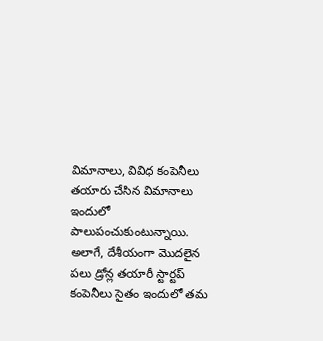విమానాలు, వివిధ కంపెనీలు త‌యారు చేసిన విమానాలు ఇందులో పాలుపంచుకుంటున్నాయి. అలాగే, దేశీయంగా మొద‌లైన ప‌లు డ్రోన్ల త‌యారీ స్టార్ట‌ప్ కంపెనీలు సైతం ఇందులో త‌మ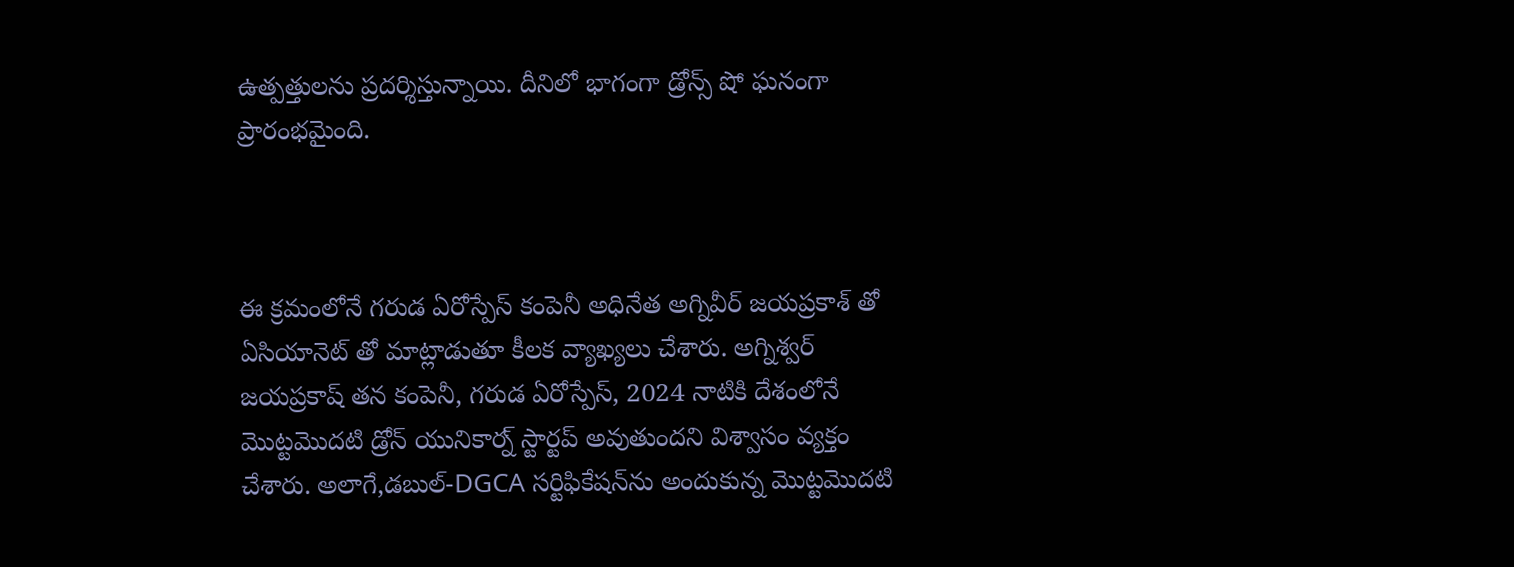ఉత్ప‌త్తుల‌ను ప్ర‌ద‌ర్శిస్తున్నాయి. దీనిలో భాగంగా డ్రోన్స్ షో ఘ‌నంగా ప్రారంభ‌మైంది.



ఈ క్ర‌మంలోనే గ‌రుడ ఏరోస్పేస్ కంపెనీ అధినేత అగ్నివీర్ జ‌య‌ప్ర‌కాశ్ తో ఏసియానెట్ తో మాట్లాడుతూ కీల‌క వ్యాఖ్య‌లు చేశారు. అగ్నిశ్వర్ జయప్రకాష్ తన కంపెనీ, గరుడ ఏరోస్పేస్, 2024 నాటికి దేశంలోనే మొట్టమొదటి డ్రోన్ యునికార్న్ స్టార్టప్ అవుతుందని విశ్వాసం వ్యక్తం చేశారు. అలాగే,డబుల్-DGCA సర్టిఫికేషన్‌ను అందుకున్న మొట్టమొదటి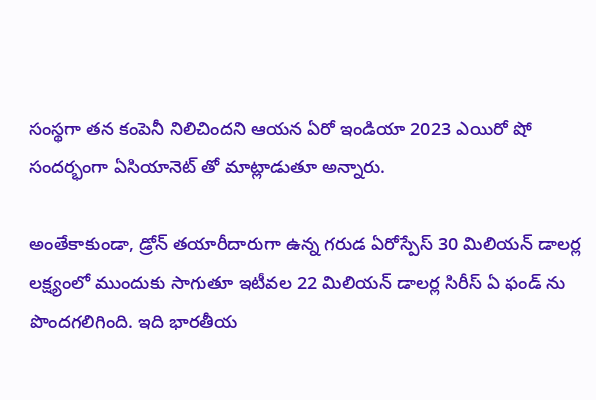సంస్థగా తన కంపెనీ నిలిచిందని ఆయ‌న ఏరో ఇండియా 2023 ఎయిరో షో సంద‌ర్భంగా ఏసియానెట్ తో మాట్లాడుతూ అన్నారు.

అంతేకాకుండా, డ్రోన్ తయారీదారుగా ఉన్న గరుడ ఏరోస్పేస్ 30 మిలియన్ డాలర్ల లక్ష్యంలో ముందుకు సాగుతూ ఇటీవ‌ల 22 మిలియన్ డాలర్ల సిరీస్ ఏ ఫండ్ ను పొంద‌గ‌లిగింది. ఇది భారతీయ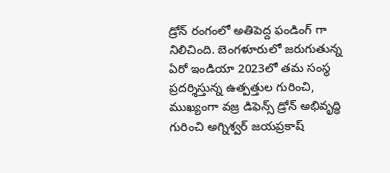డ్రోన్ రంగంలో అతిపెద్ద ఫండింగ్ గా నిలిచింది. బెంగళూరులో జరుగుతున్న ఏరో ఇండియా 2023లో తమ సంస్థ ప్రదర్శిస్తున్న ఉత్పత్తుల గురించి, ముఖ్యంగా వజ్ర డిఫెన్స్ డ్రోన్ అభివృద్ధి గురించి అగ్నిశ్వర్ జయప్రకాష్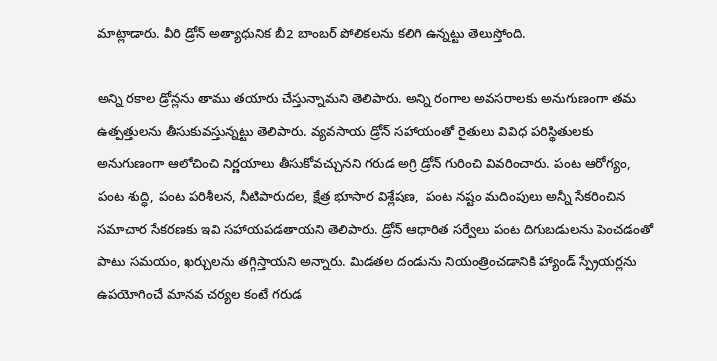మాట్లాడారు. వీరి డ్రోన్ అత్యాధునిక బీ2 బాంబర్ పోలికలను క‌లిగి ఉన్న‌ట్టు తెలుస్తోంది.

అన్ని ర‌కాల డ్రోన్ల‌ను తాము త‌యారు చేస్తున్నామ‌ని తెలిపారు. అన్ని రంగాల అవ‌స‌రాల‌కు అనుగుణంగా త‌మ ఉత్ప‌త్తుల‌ను తీసుకువ‌స్తున్న‌ట్టు తెలిపారు. వ్యవసాయ డ్రోన్ సహాయంతో రైతులు వివిధ పరిస్థితులకు అనుగుణంగా ఆలోచించి నిర్ణయాలు తీసుకోవచ్చున‌ని గ‌రుడ అగ్రి డ్రోన్ గురించి వివ‌రించారు. పంట ఆరోగ్యం, పంట శుద్ధి, పంట పరిశీలన, నీటిపారుదల, క్షేత్ర భూసార విశ్లేషణ,  పంట నష్టం మదింపులు అన్నీ సేకరించిన సమాచార సేక‌ర‌ణ‌కు ఇవి స‌హాయ‌ప‌డ‌తాయ‌ని తెలిపారు. డ్రోన్ ఆధారిత సర్వేలు పంట దిగుబడులను పెంచడంతో పాటు సమయం, ఖర్చులను తగ్గిస్తాయ‌ని అన్నారు. మిడతల దండును నియంత్రించడానికి హ్యాండ్ స్ప్రేయర్లను ఉపయోగించే మాన‌వ చ‌ర్య‌ల కంటే గరుడ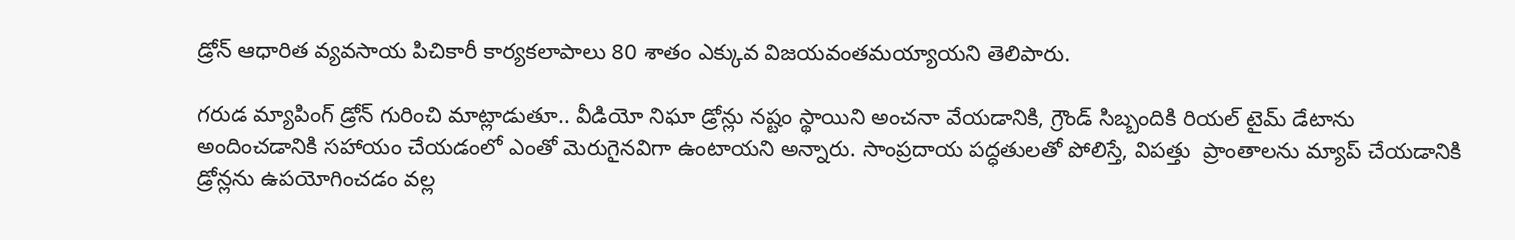డ్రోన్ ఆధారిత వ్యవసాయ పిచికారీ కార్యకలాపాలు 80 శాతం ఎక్కువ విజయవంతమయ్యాయని తెలిపారు.

గ‌రుడ మ్యాపింగ్ డ్రోన్ గురించి మాట్లాడుతూ.. వీడియో నిఘా డ్రోన్లు నష్టం స్థాయిని అంచనా వేయడానికి, గ్రౌండ్ సిబ్బందికి రియల్ టైమ్ డేటాను అందించ‌డానికి స‌హాయం చేయ‌డంలో ఎంతో మెరుగైన‌విగా ఉంటాయ‌ని అన్నారు. సాంప్రదాయ పద్ధతులతో పోలిస్తే, విపత్తు  ప్రాంతాల‌ను మ్యాప్ చేయడానికి డ్రోన్లను ఉపయోగించడం వల్ల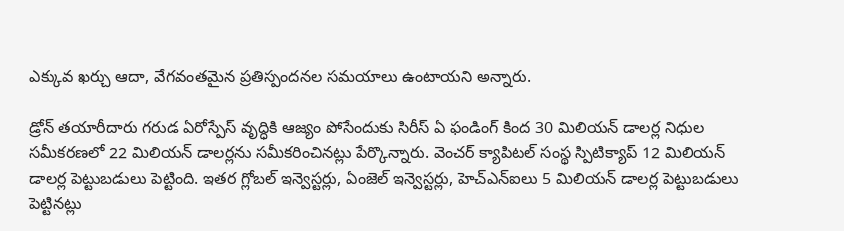ఎక్కువ ఖర్చు ఆదా, వేగవంతమైన ప్రతిస్పంద‌న‌ల స‌మయాలు ఉంటాయ‌ని అన్నారు.

డ్రోన్ తయారీదారు గరుడ ఏరోస్పేస్ వృద్ధికి ఆజ్యం పోసేందుకు సిరీస్ ఏ ఫండింగ్ కింద 30 మిలియన్ డాలర్ల నిధుల సమీకరణలో 22 మిలియన్ డాలర్లను సమీకరించినట్లు పేర్కొన్నారు. వెంచర్ క్యాపిటల్ సంస్థ స్పిటిక్యాప్ 12 మిలియన్ డాలర్ల పెట్టుబడులు పెట్టింది. ఇతర గ్లోబల్ ఇన్వెస్టర్లు, ఏంజెల్ ఇన్వెస్టర్లు, హెచ్ఎన్ఐలు 5 మిలియన్ డాలర్ల పెట్టుబడులు పెట్టినట్లు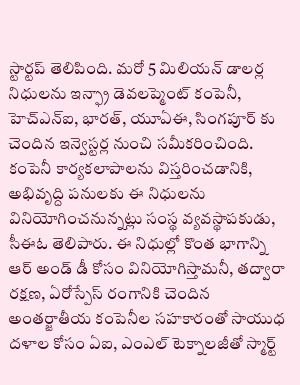స్టార్టప్ తెలిపింది. మరో 5 మిలియన్ డాలర్ల నిధులను ఇన్ఫ్రా డెవలప్మెంట్ కంపెనీ, హెచ్ఎన్ఐ, భారత్, యూఏఈ, సింగపూర్ కు చెందిన ఇన్వెస్టర్ల నుంచి సమీకరించింది. కంపెనీ కార్యకలాపాలను విస్తరించడానికి, అభివృద్ది ప‌నుల‌కు ఈ నిధులను వినియోగించనున్నట్లు సంస్థ వ్యవస్థాపకుడు, సీఈఓ తెలిపారు. ఈ నిధుల్లో కొంత భాగాన్ని ఆర్ అండ్ డీ కోసం వినియోగిస్తామనీ, తద్వారా రక్షణ, ఏరోస్పేస్ రంగానికి చెందిన అంతర్జాతీయ కంపెనీల సహకారంతో సాయుధ దళాల కోసం ఏఐ, ఎంఎల్ టెక్నాలజీతో స్మార్ట్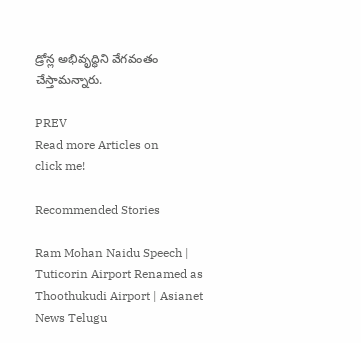డ్రోన్ల అభివృద్ధిని వేగవంతం చేస్తామన్నారు.

PREV
Read more Articles on
click me!

Recommended Stories

Ram Mohan Naidu Speech | Tuticorin Airport Renamed as Thoothukudi Airport | Asianet News Telugu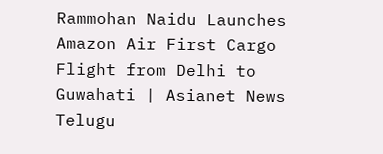Rammohan Naidu Launches Amazon Air First Cargo Flight from Delhi to Guwahati | Asianet News Telugu